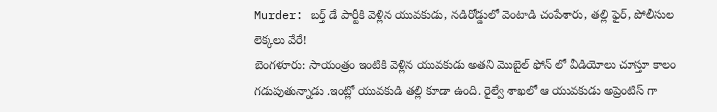Murder: బర్త్ డే పార్టీకి వెళ్లిన యువకుడు, నడిరోడ్డులో వెంటాడి చంపేశారు, తల్లి ఫైర్, పోలీసుల లెక్కలు వేరే!
బెంగళూరు: సాయంత్రం ఇంటికి వెళ్లిన యువకుడు అతని మొబైల్ ఫోన్ లో వీడియోలు చూస్తూ కాలం గడుపుతున్నాడు .ఇంట్లో యువకుడి తల్లి కూడా ఉంది. రైల్వే శాఖలో ఆ యువకుడు అప్రెంటిస్ గా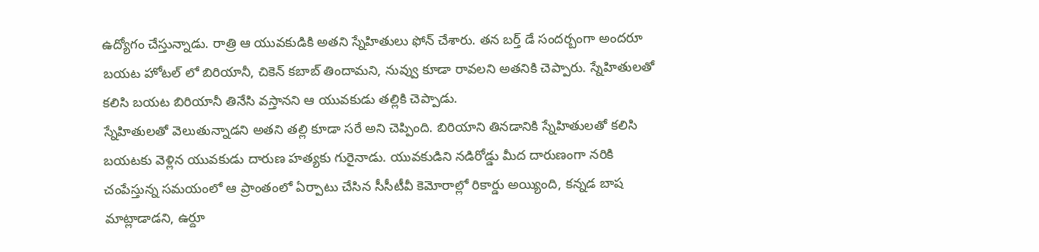ఉద్యోగం చేస్తున్నాడు. రాత్రి ఆ యువకుడికి అతని స్నేహితులు ఫోన్ చేశారు. తన బర్త్ డే సందర్బంగా అందరూ బయట హోటల్ లో బిరియానీ, చికెన్ కబాబ్ తిందామని, నువ్వు కూడా రావలని అతనికి చెప్పారు. స్నేహితులతో కలిసి బయట బిరియానీ తినేసి వస్తానని ఆ యువకుడు తల్లికి చెప్పాడు.
స్నేహితులతో వెలుతున్నాడని అతని తల్లి కూడా సరే అని చెప్పింది. బిరియాని తినడానికి స్నేహితులతో కలిసి బయటకు వెళ్లిన యువకుడు దారుణ హత్యకు గురైనాడు. యువకుడిని నడిరోడ్డు మీద దారుణంగా నరికి చంపేస్తున్న సమయంలో ఆ ప్రాంతంలో ఏర్పాటు చేసిన సీసీటీవీ కెమోరాల్లో రికార్డు అయ్యింది, కన్నడ బాష మాట్లాడాడని, ఉర్దూ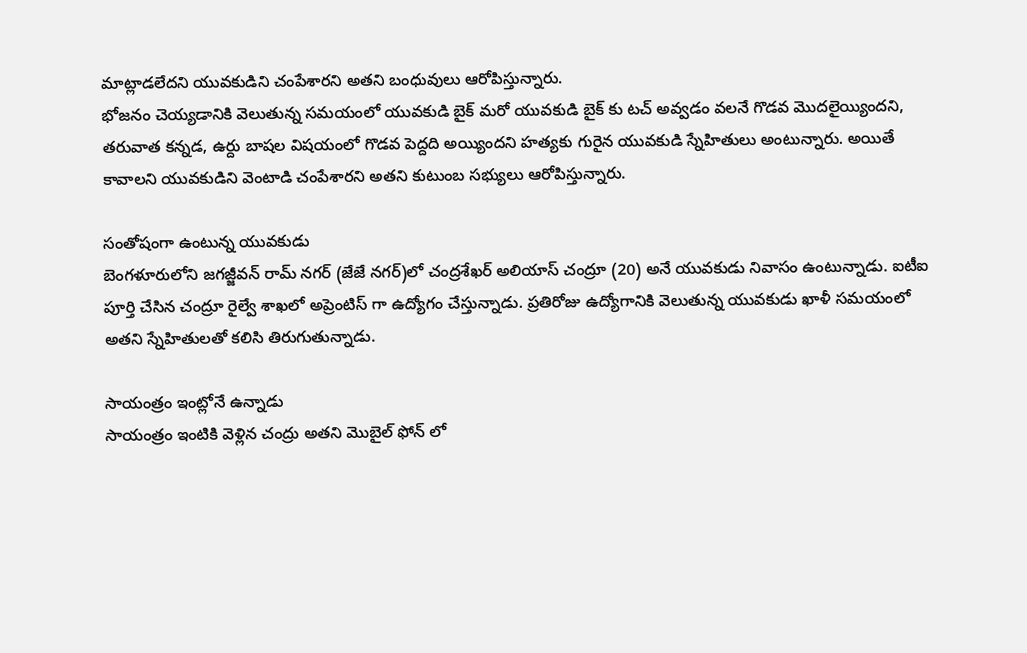మాట్లాడలేదని యువకుడిని చంపేశారని అతని బంధువులు ఆరోపిస్తున్నారు.
భోజనం చెయ్యడానికి వెలుతున్న సమయంలో యువకుడి బైక్ మరో యువకుడి బైక్ కు టచ్ అవ్వడం వలనే గొడవ మొదలైయ్యిందని, తరువాత కన్నడ, ఉర్దు బాషల విషయంలో గొడవ పెద్దది అయ్యిందని హత్యకు గురైన యువకుడి స్నేహితులు అంటున్నారు. అయితే కావాలని యువకుడిని వెంటాడి చంపేశారని అతని కుటుంబ సభ్యులు ఆరోపిస్తున్నారు.

సంతోషంగా ఉంటున్న యువకుడు
బెంగళూరులోని జగజ్జీవన్ రామ్ నగర్ (జేజే నగర్)లో చంద్రశేఖర్ అలియాస్ చంద్రూ (20) అనే యువకుడు నివాసం ఉంటున్నాడు. ఐటీఐ పూర్తి చేసిన చంద్రూ రైల్వే శాఖలో అప్రెంటిస్ గా ఉద్యోగం చేస్తున్నాడు. ప్రతిరోజు ఉద్యోగానికి వెలుతున్న యువకుడు ఖాళీ సమయంలో అతని స్నేహితులతో కలిసి తిరుగుతున్నాడు.

సాయంత్రం ఇంట్లోనే ఉన్నాడు
సాయంత్రం ఇంటికి వెళ్లిన చంద్రు అతని మొబైల్ ఫోన్ లో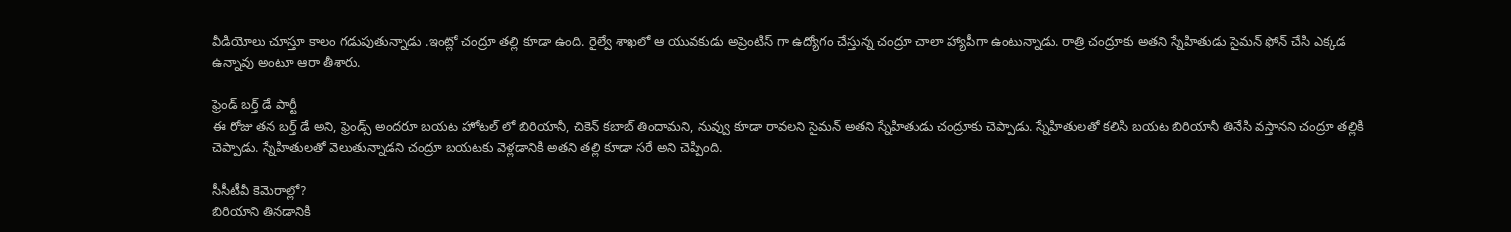వీడియోలు చూస్తూ కాలం గడుపుతున్నాడు .ఇంట్లో చంద్రూ తల్లి కూడా ఉంది. రైల్వే శాఖలో ఆ యువకుడు అప్రెంటిస్ గా ఉద్యోగం చేస్తున్న చంద్రూ చాలా హ్యాపీగా ఉంటున్నాడు. రాత్రి చంద్రూకు అతని స్నేహితుడు సైమన్ ఫోన్ చేసి ఎక్కడ ఉన్నావు అంటూ ఆరా తీశారు.

ఫ్రెండ్ బర్త్ డే పార్టీ
ఈ రోజు తన బర్త్ డే అని, ఫ్రెండ్స్ అందరూ బయట హోటల్ లో బిరియానీ, చికెన్ కబాబ్ తిందామని, నువ్వు కూడా రావలని సైమన్ అతని స్నేహితుడు చంద్రూకు చెప్పాడు. స్నేహితులతో కలిసి బయట బిరియానీ తినేసి వస్తానని చంద్రూ తల్లికి చెప్పాడు. స్నేహితులతో వెలుతున్నాడని చంద్రూ బయటకు వెళ్లడానికి అతని తల్లి కూడా సరే అని చెప్పింది.

సీసీటీవీ కెమెరాల్లో?
బిరియాని తినడానికి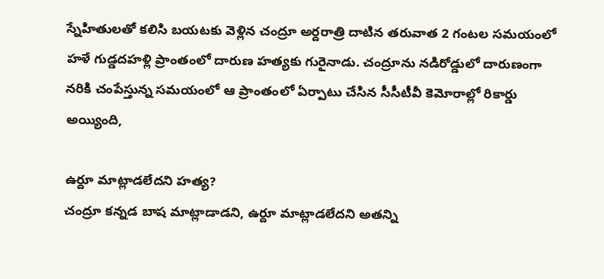స్నేహితులతో కలిసి బయటకు వెళ్లిన చంద్రూ అర్దరాత్రి దాటిన తరువాత 2 గంటల సమయంలో హళే గుడ్డదహళ్లి ప్రాంతంలో దారుణ హత్యకు గురైనాడు. చంద్రూను నడిరోడ్డులో దారుణంగా నరికి చంపేస్తున్న సమయంలో ఆ ప్రాంతంలో ఏర్పాటు చేసిన సీసీటీవీ కెమోరాల్లో రికార్డు అయ్యింది,

ఉర్దూ మాట్లాడలేదని హత్య?
చంద్రూ కన్నడ బాష మాట్లాడాడని, ఉర్దూ మాట్లాడలేదని అతన్ని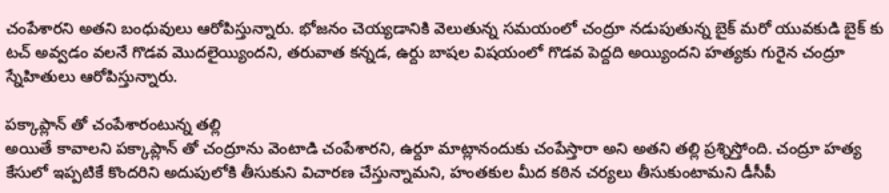చంపేశారని అతని బంధువులు ఆరోపిస్తున్నారు. భోజనం చెయ్యడానికి వెలుతున్న సమయంలో చంద్రూ నడుపుతున్న బైక్ మరో యువకుడి బైక్ కు టచ్ అవ్వడం వలనే గొడవ మొదలైయ్యిందని, తరువాత కన్నడ, ఉర్దు బాషల విషయంలో గొడవ పెద్దది అయ్యిందని హత్యకు గురైన చంద్రూ స్నేహితులు ఆరోపిస్తున్నారు.

పక్కాప్లాన్ తో చంపేశారంటున్న తల్లి
అయితే కావాలని పక్కాప్లాన్ తో చంద్రూను వెంటాడి చంపేశారని, ఉర్దూ మాట్లానందుకు చంపేస్తారా అని అతని తల్లి ప్రశ్నిస్తోంది. చంద్రూ హత్య కేసులో ఇప్పటికే కొందరిని అదుపులోకి తీసుకుని విచారణ చేస్తున్నామని, హంతకుల మీద కఠిన చర్యలు తీసుకుంటామని డీసీపీ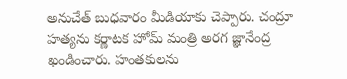అనుచేత్ బుధవారం మీడియాకు చెప్పారు. చంద్రూ హత్యను కర్ణాటక హోమ్ మంత్రి అరగ జ్ఞానేంద్ర ఖండించారు. హంతకులను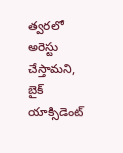త్వరలో అరెస్టు చేస్తామని, బైక్ యాక్సిడెంట్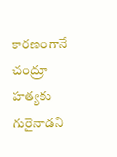కారణంగానే చంద్రూ హత్యకు గురైనాడని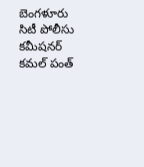బెంగళూరు సిటీ పోలీసు కమీషనర్ కమల్ పంత్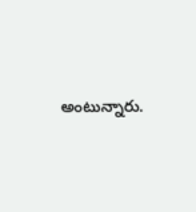అంటున్నారు.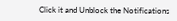Click it and Unblock the Notifications